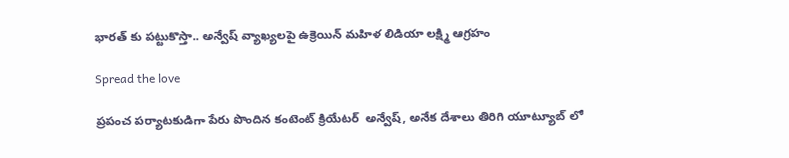భారత్ కు పట్టుకొస్తా.. అన్వేష్ వ్యాఖ్యలపై ఉక్రెయిన్ మహిళ లిడియా లక్ష్మి ఆగ్రహం

Spread the love

ప్రపంచ పర్యాటకుడిగా పేరు పొందిన కంటెంట్ క్రియేటర్  అన్వేష్, అనేక దేశాలు తిరిగి యూట్యూబ్‌ లో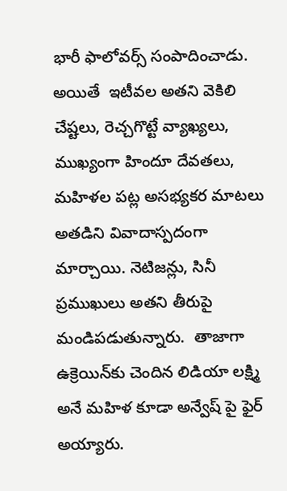భారీ ఫాలోవర్స్ సంపాదించాడు. అయితే  ఇటీవల అతని వెకిలి చేష్టలు, రెచ్చగొట్టే వ్యాఖ్యలు, ముఖ్యంగా హిందూ దేవతలు, మహిళల పట్ల అసభ్యకర మాటలు అతడిని వివాదాస్పదంగా మార్చాయి. నెటిజన్లు, సినీ ప్రముఖులు అతని తీరుపై మండిపడుతున్నారు.  తాజాగా ఉక్రెయిన్‌కు చెందిన లిడియా లక్ష్మి అనే మహిళ కూడా అన్వేష్‌ పై ఫైర్ అయ్యారు.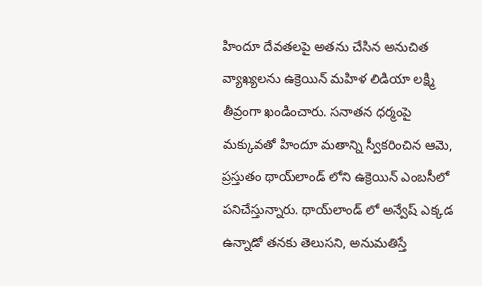హిందూ దేవతలపై అతను చేసిన అనుచిత వ్యాఖ్యలను ఉక్రెయిన్ మహిళ లిడియా లక్ష్మి తీవ్రంగా ఖండించారు. సనాతన ధర్మంపై మక్కువతో హిందూ మతాన్ని స్వీకరించిన ఆమె, ప్రస్తుతం థాయ్‌లాండ్‌ లోని ఉక్రెయిన్ ఎంబసీలో పనిచేస్తున్నారు. థాయ్‌లాండ్‌ లో అన్వేష్ ఎక్కడ ఉన్నాడో తనకు తెలుసని, అనుమతిస్తే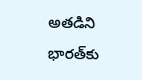అతడిని భారత్‌కు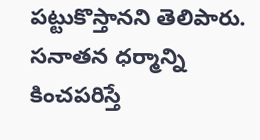పట్టుకొస్తానని తెలిపారు. సనాతన ధర్మాన్ని కించపరిస్తే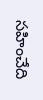సహించేది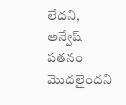లేదని, అన్వేష్ పతనం మొదలైందని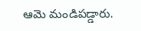ఆమె మండిపడ్డారు.